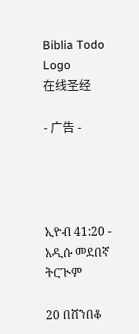Biblia Todo Logo
在线圣经

- 广告 -




ኢዮብ 41:20 - አዲሱ መደበኛ ትርጒም

20 በሸንበቆ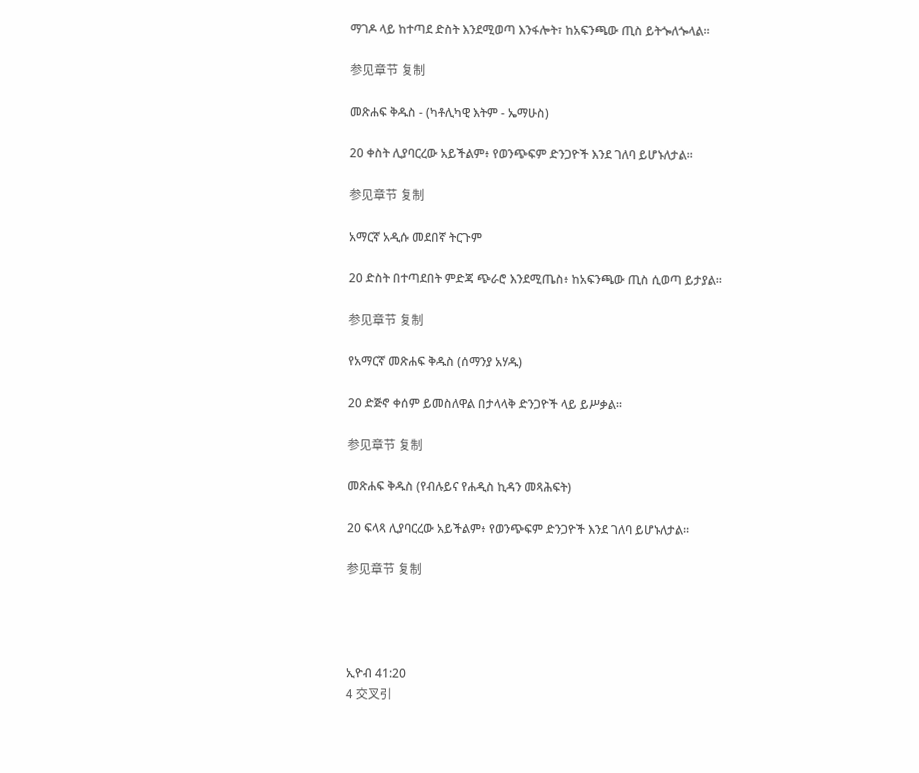ማገዶ ላይ ከተጣደ ድስት እንደሚወጣ እንፋሎት፣ ከአፍንጫው ጢስ ይትጐለጐላል።

参见章节 复制

መጽሐፍ ቅዱስ - (ካቶሊካዊ እትም - ኤማሁስ)

20 ቀስት ሊያባርረው አይችልም፥ የወንጭፍም ድንጋዮች እንደ ገለባ ይሆኑለታል።

参见章节 复制

አማርኛ አዲሱ መደበኛ ትርጉም

20 ድስት በተጣደበት ምድጃ ጭራሮ እንደሚጤስ፥ ከአፍንጫው ጢስ ሲወጣ ይታያል።

参见章节 复制

የአማርኛ መጽሐፍ ቅዱስ (ሰማንያ አሃዱ)

20 ድጅኖ ቀሰም ይመስለዋል በታላላቅ ድንጋዮች ላይ ይሥቃል።

参见章节 复制

መጽሐፍ ቅዱስ (የብሉይና የሐዲስ ኪዳን መጻሕፍት)

20 ፍላጻ ሊያባርረው አይችልም፥ የወንጭፍም ድንጋዮች እንደ ገለባ ይሆኑለታል።

参见章节 复制




ኢዮብ 41:20
4 交叉引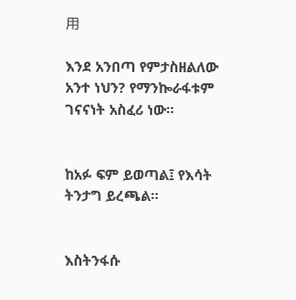用

እንደ አንበጣ የምታስዘልለው አንተ ነህን? የማንኰራፋቱም ገናናነት አስፈሪ ነው።


ከአፉ ፍም ይወጣል፤ የእሳት ትንታግ ይረጫል።


እስትንፋሱ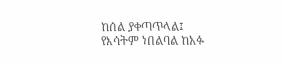ከሰል ያቀጣጥላል፤ የእሳትም ነበልባል ከአፉ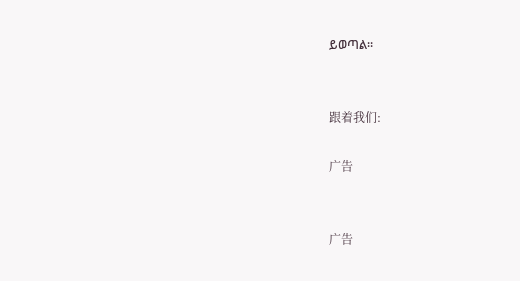ይወጣል።


跟着我们:

广告


广告